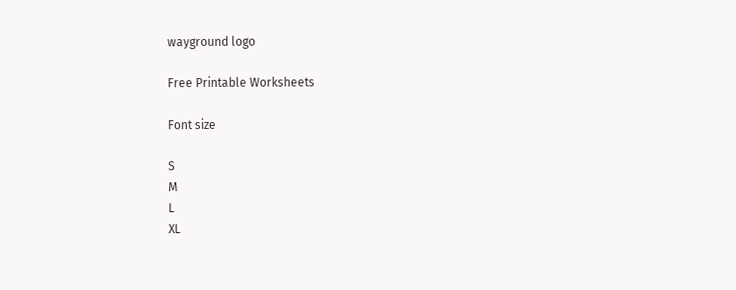wayground logo

Free Printable Worksheets

Font size

S
M
L
XL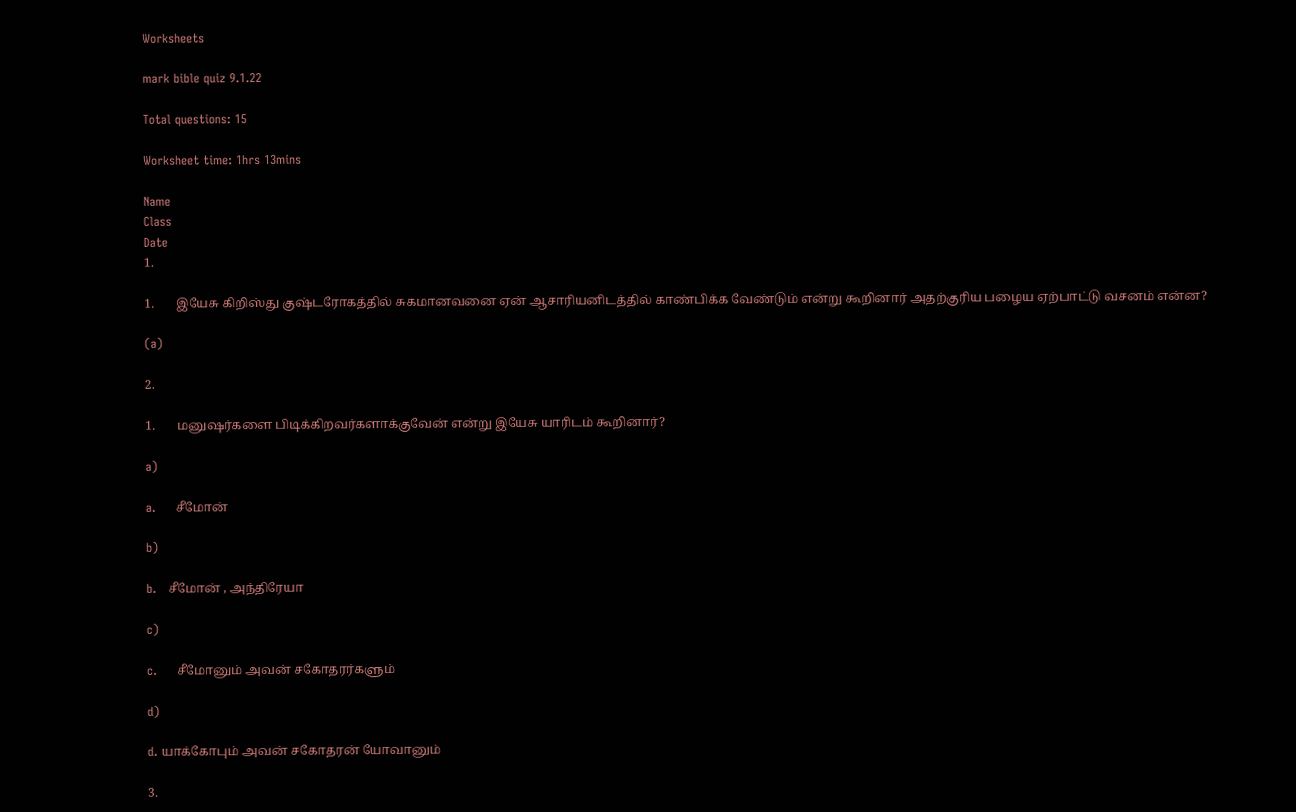Worksheets

mark bible quiz 9.1.22

Total questions: 15

Worksheet time: 1hrs 13mins

Name
Class
Date
1.

1.       இயேசு கிறிஸ்து குஷ்டரோகத்தில் சுகமானவனை ஏன் ஆசாரியனிடத்தில் காண்பிக்க வேண்டும் என்று கூறினார் அதற்குரிய பழைய ஏற்பாட்டு வசனம் என்ன?

(a)

2.

1.       மனுஷர்களை பிடிக்கிறவர்களாக்குவேன் என்று இயேசு யாரிடம் கூறினார்?

a)

a.     சீமோன்

b)

b.   சீமோன் , அந்திரேயா

c)

c.     சீமோனும் அவன் சகோதரர்களும்

d)

d. யாக்கோபும் அவன் சகோதரன் யோவானும்

3.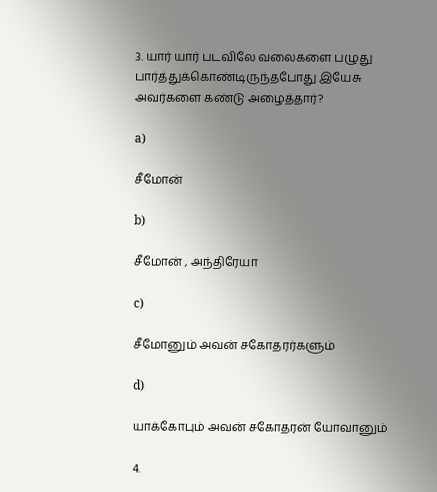3. யார் யார் படவிலே வலைகளை பழுது பார்த்துக்கொண்டிருந்தபோது இயேசு அவர்களை கண்டு அழைத்தார்?

a)

சீமோன்

b)

சீமோன் , அந்திரேயா

c)

சீமோனும் அவன் சகோதரர்களும்

d)

யாக்கோபும் அவன் சகோதரன் யோவானும்

4.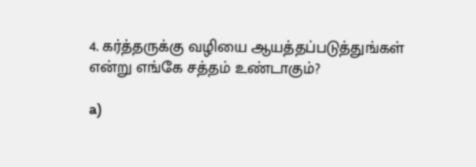4. கர்த்தருக்கு வழியை ஆயத்தப்படுத்துங்கள் என்று எங்கே சத்தம் உண்டாகும்?

a)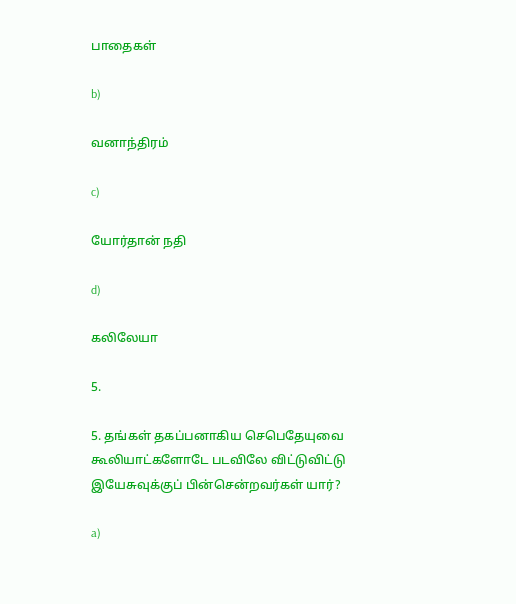பாதைகள்

b)

வனாந்திரம்

c)

யோர்தான் நதி

d)

கலிலேயா

5.

5. தங்கள் தகப்பனாகிய செபெதேயுவை கூலியாட்களோடே படவிலே விட்டுவிட்டு இயேசுவுக்குப் பின்சென்றவர்கள் யார்?

a)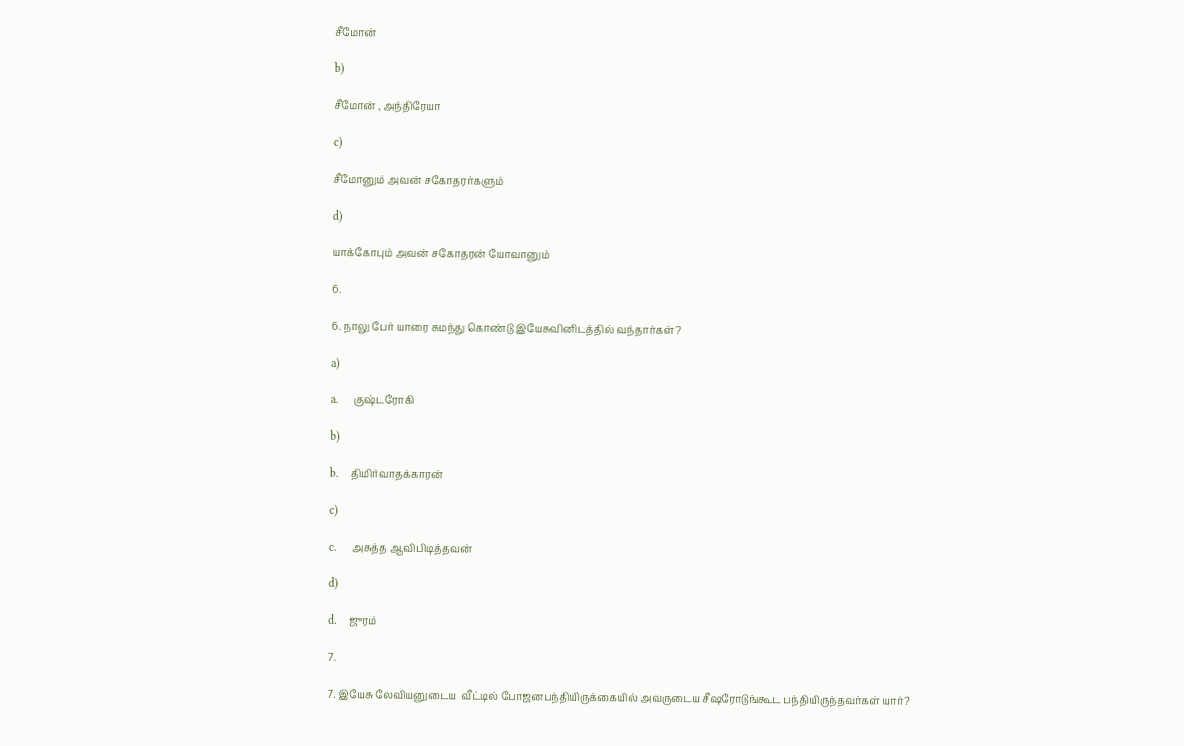சீமோன்

b)

சீமோன் , அந்திரேயா

c)

சீமோனும் அவன் சகோதரர்களும்

d)

யாக்கோபும் அவன் சகோதரன் யோவானும்

6.

6. நாலு பேர் யாரை சுமந்து கொண்டு இயேசுவினிடத்தில் வந்தார்கள்?

a)

a.     குஷ்டரோகி

b)

b.    திமிர்வாதக்காரன்

c)

c.     அசுத்த ஆவிபிடித்தவன்

d)

d.    ஜுரம்

7.

7. இயேசு லேவியனுடைய  வீட்டில் போஜனபந்தியிருக்கையில் அவருடைய சீஷரோடுங்கூட பந்தியிருந்தவர்கள் யார்?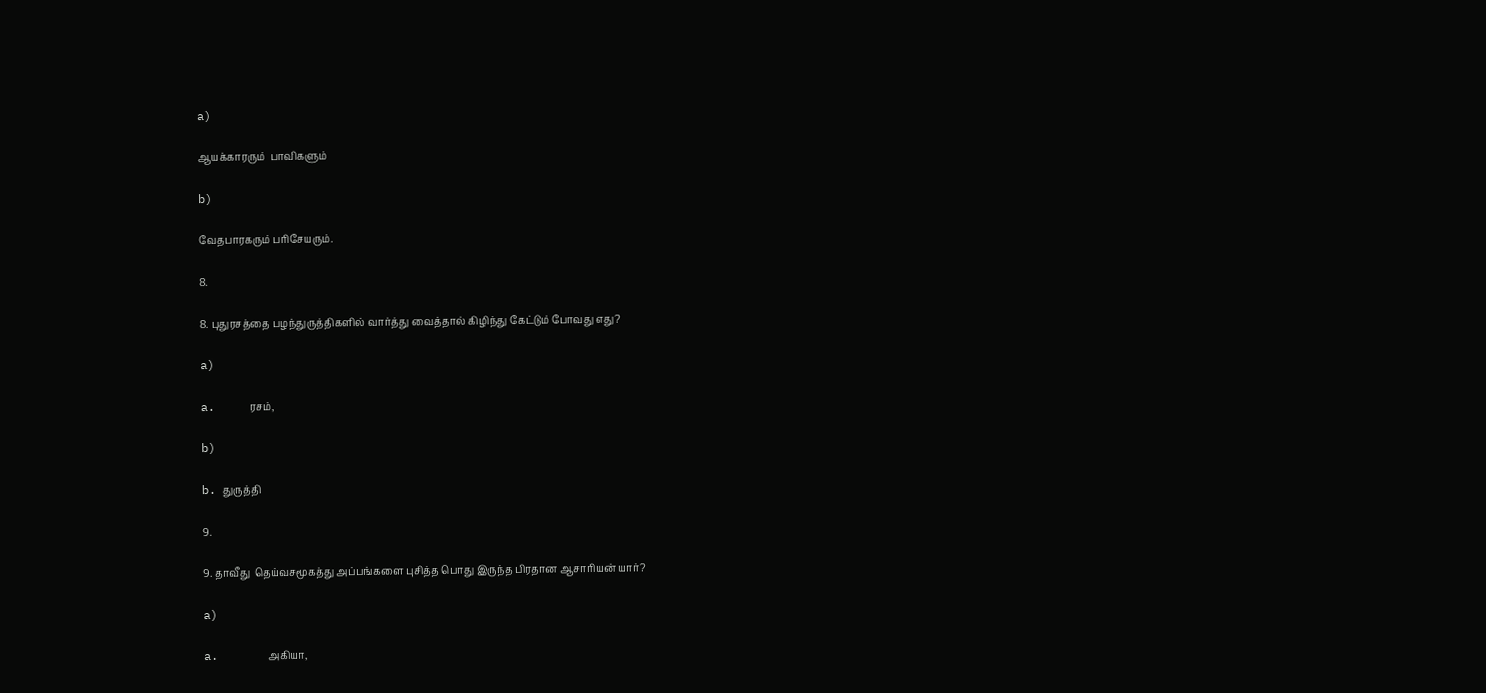a)

ஆயக்காரரும்  பாவிகளும்

b)

வேதபாரகரும் பரிசேயரும்.

8.

8. புதுரசத்தை பழந்துருத்திகளில் வார்த்து வைத்தால் கிழிந்து கேட்டும் போவது எது?

a)

a.     ரசம்,

b)

b. துருத்தி

9.

9. தாவீது  தெய்வசமூகத்து அப்பங்களை புசித்த பொது இருந்த பிரதான ஆசாரியன் யார்?

a)

a.       அகியா,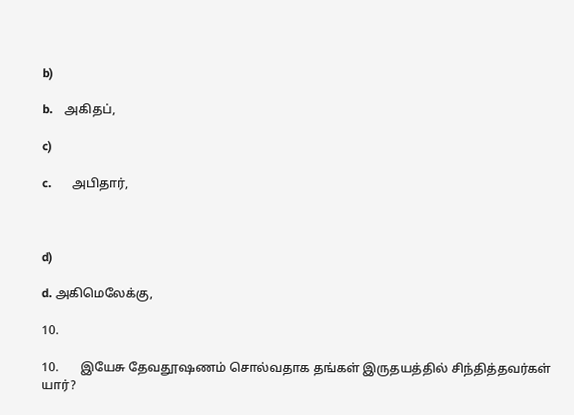b)

b.    அகிதப்,

c)

c.       அபிதார்,



d)

d. அகிமெலேக்கு,

10.

10.       இயேசு தேவதூஷணம் சொல்வதாக தங்கள் இருதயத்தில் சிந்தித்தவர்கள் யார்?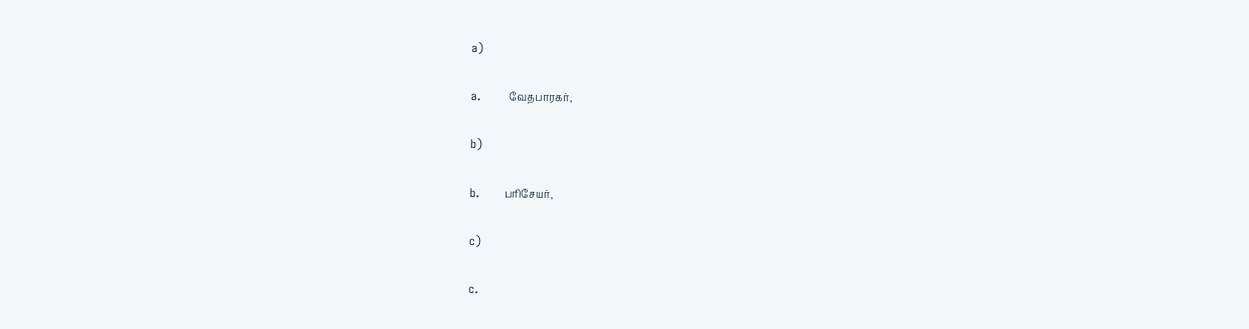a)

a.       வேதபாரகர்,

b)

b.      பரிசேயர்,

c)

c.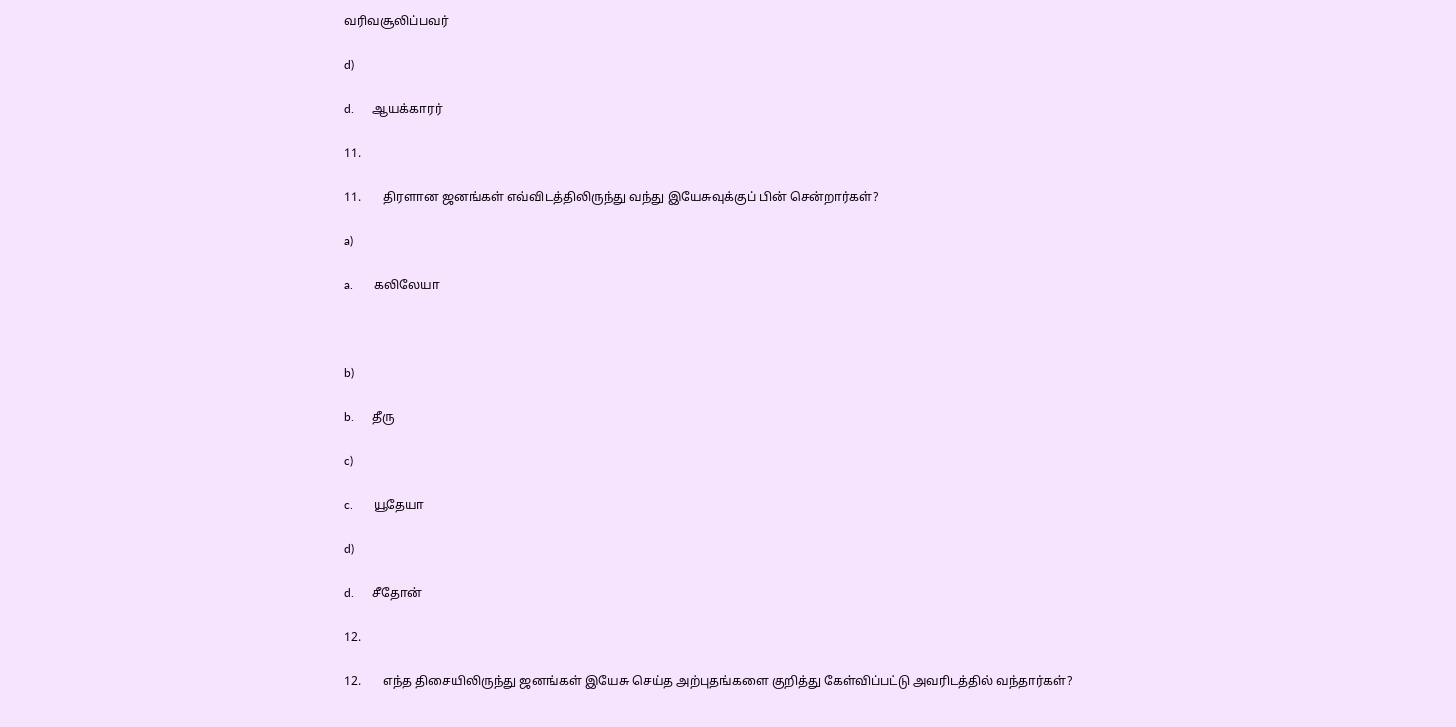வரிவசூலிப்பவர்

d)

d.      ஆயக்காரர்

11.

11.       திரளான ஜனங்கள் எவ்விடத்திலிருந்து வந்து இயேசுவுக்குப் பின் சென்றார்கள்?

a)

a.       கலிலேயா



b)

b.      தீரு

c)

c.       யூதேயா

d)

d.      சீதோன்

12.

12.       எந்த திசையிலிருந்து ஜனங்கள் இயேசு செய்த அற்புதங்களை குறித்து கேள்விப்பட்டு அவரிடத்தில் வந்தார்கள்?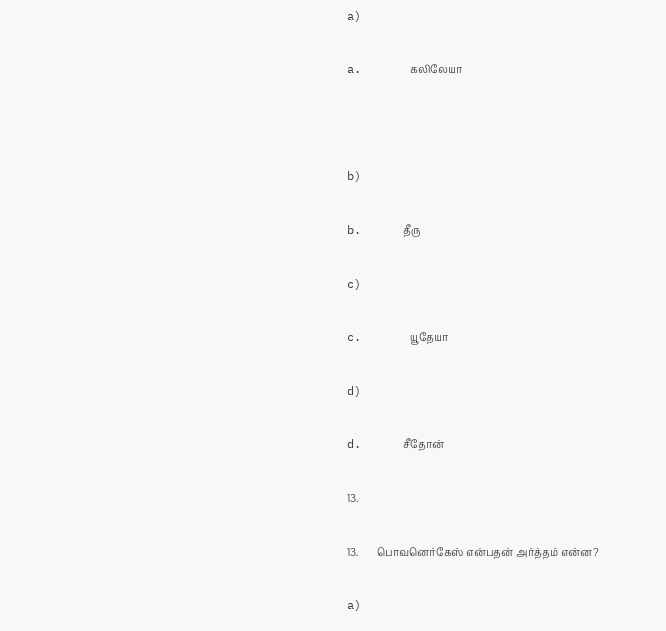a)

a.       கலிலேயா



b)

b.      தீரு

c)

c.       யூதேயா

d)

d.      சீதோன்

13.

13.       பொவனெர்கேஸ் என்பதன் அர்த்தம் என்ன?

a)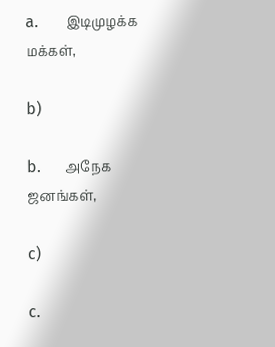a.       இடிமுழக்க மக்கள்,

b)

b.      அநேக ஜனங்கள்,

c)

c.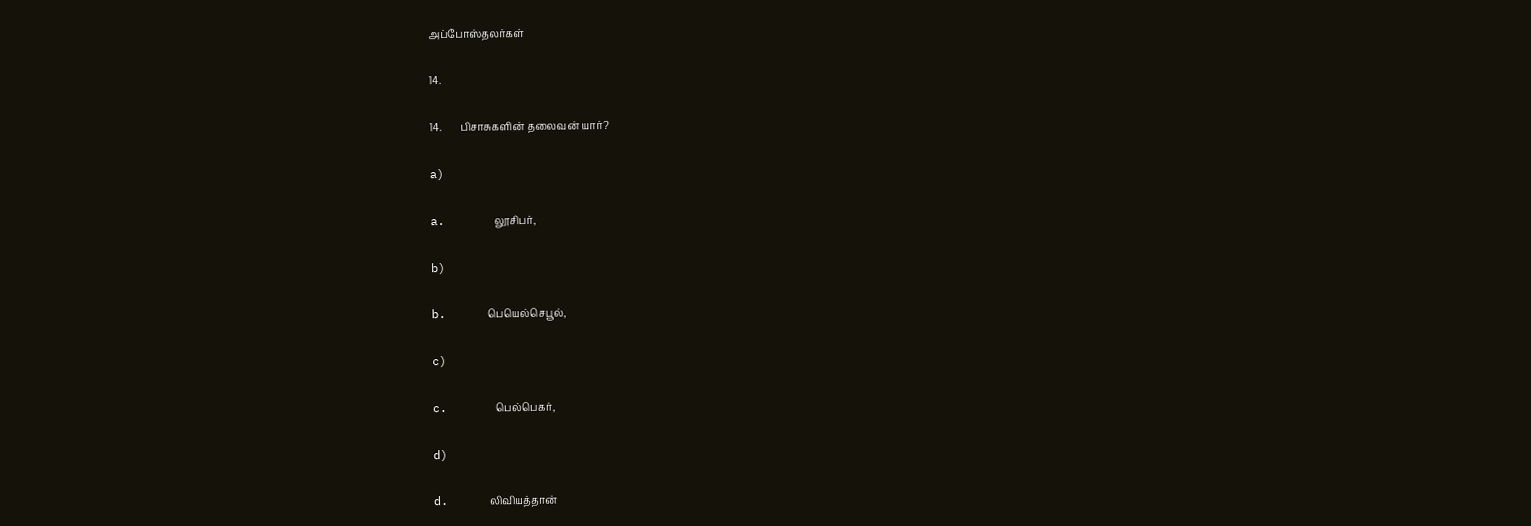அப்போஸ்தலர்கள்

14.

14.       பிசாசுகளின் தலைவன் யார்?

a)

a.       லூசிபர்,

b)

b.      பெயெல்செபூல்,

c)

c.       பெல்பெகர்,

d)

d.      லிவியத்தான்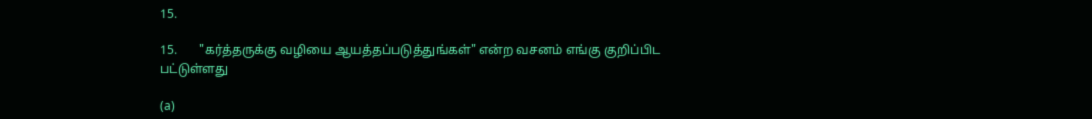15.

15.       "கர்த்தருக்கு வழியை ஆயத்தப்படுத்துங்கள்" என்ற வசனம் எங்கு குறிப்பிட பட்டுள்ளது

(a)